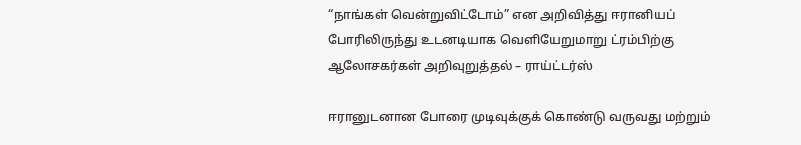“நாங்கள் வென்றுவிட்டோம்” என அறிவித்து ஈரானியப் போரிலிருந்து உடனடியாக வெளியேறுமாறு ட்ரம்பிற்கு ஆலோசகர்கள் அறிவுறுத்தல் – ராய்ட்டர்ஸ்

ஈரானுடனான போரை முடிவுக்குக் கொண்டு வருவது மற்றும்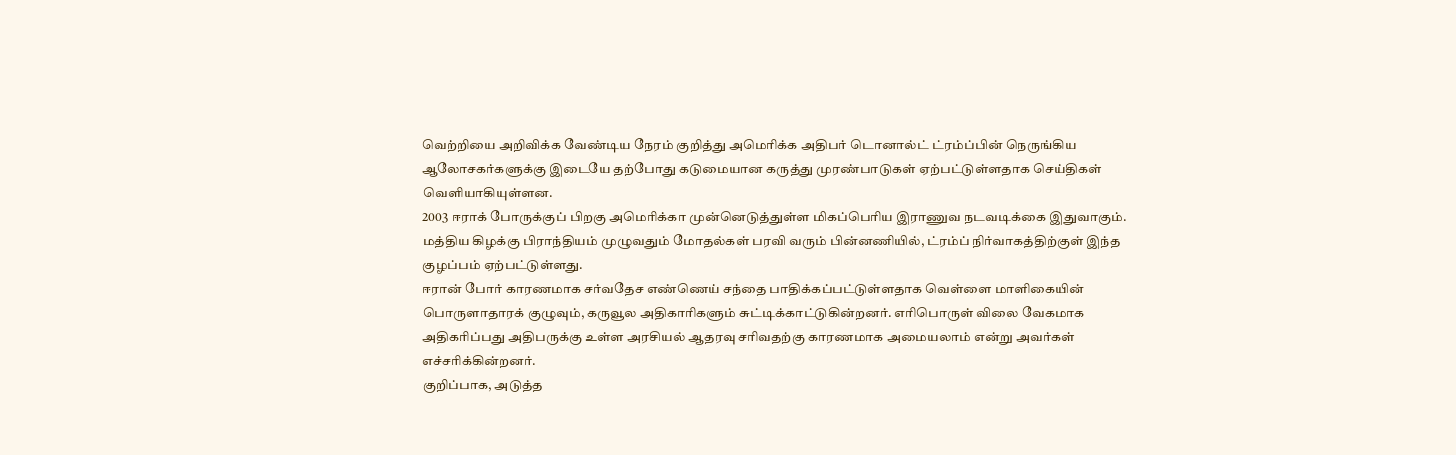வெற்றியை அறிவிக்க வேண்டிய நேரம் குறித்து அமெரிக்க அதிபர் டொனால்ட் ட்ரம்ப்பின் நெருங்கிய ஆலோசகர்களுக்கு இடையே தற்போது கடுமையான கருத்து முரண்பாடுகள் ஏற்பட்டுள்ளதாக செய்திகள் வெளியாகியுள்ளன.
2003 ஈராக் போருக்குப் பிறகு அமெரிக்கா முன்னெடுத்துள்ள மிகப்பெரிய இராணுவ நடவடிக்கை இதுவாகும். மத்திய கிழக்கு பிராந்தியம் முழுவதும் மோதல்கள் பரவி வரும் பின்னணியில், ட்ரம்ப் நிர்வாகத்திற்குள் இந்த குழப்பம் ஏற்பட்டுள்ளது.
ஈரான் போர் காரணமாக சர்வதேச எண்ணெய் சந்தை பாதிக்கப்பட்டுள்ளதாக வெள்ளை மாளிகையின் பொருளாதாரக் குழுவும், கருவூல அதிகாரிகளும் சுட்டிக்காட்டுகின்றனர். எரிபொருள் விலை வேகமாக அதிகரிப்பது அதிபருக்கு உள்ள அரசியல் ஆதரவு சரிவதற்கு காரணமாக அமையலாம் என்று அவர்கள் எச்சரிக்கின்றனர்.
குறிப்பாக, அடுத்த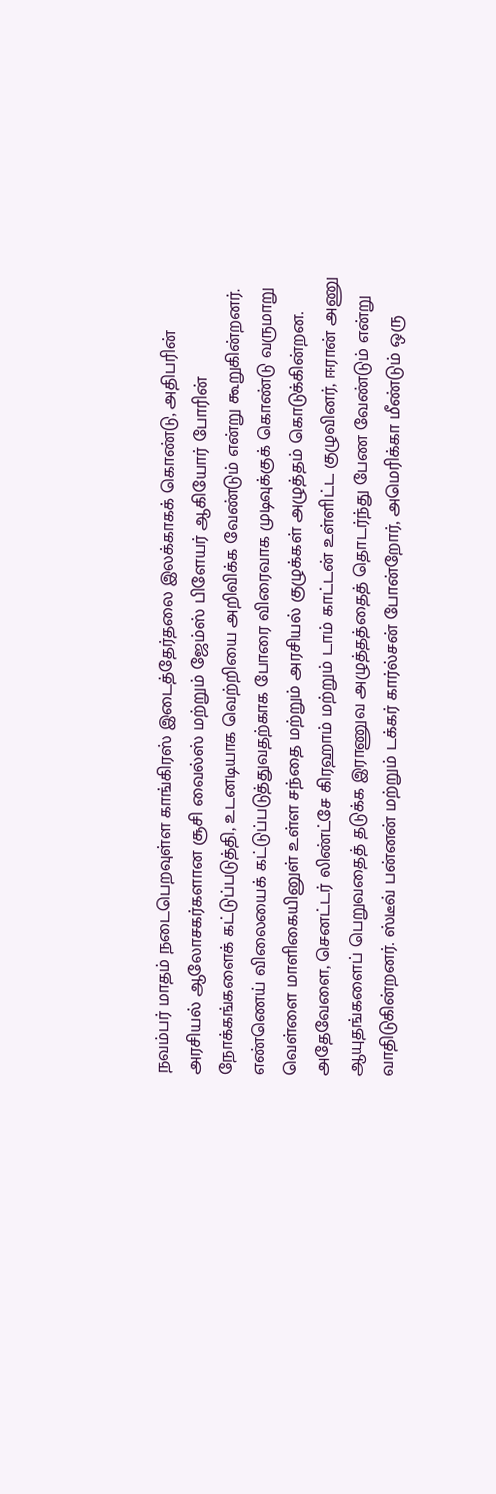நவம்பர் மாதம் நடைபெறவுள்ள காங்கிரஸ் இடைத்தேர்தலை இலக்காகக் கொண்டு, அதிபரின் அரசியல் ஆலோசகர்களான சூசி வைல்ஸ் மற்றும் ஜேம்ஸ் பிளேயர் ஆகியோர் போரின் நோக்கங்களைக் கட்டுப்படுத்தி, உடனடியாக வெற்றியை அறிவிக்க வேண்டும் என்று கூறுகின்றனர்.
எண்ணெய் விலையைக் கட்டுப்படுத்துவதற்காக போரை விரைவாக முடிவுக்குக் கொண்டு வருமாறு வெள்ளை மாளிகையினுள் உள்ள சந்தை மற்றும் அரசியல் குழுக்கள் அழுத்தம் கொடுக்கின்றன. அதேவேளை, செனட்டர் லிண்ட்சே கிரஹாம் மற்றும் டாம் காட்டன் உள்ளிட்ட குழுவினர், ஈரான் அணு ஆயுதங்களைப் பெறுவதைத் தடுக்க இராணுவ அழுத்தத்தைத் தொடர்ந்து பேண வேண்டும் என்று வாதிடுகின்றனர். ஸ்டீவ் பன்னன் மற்றும் டக்கர் கார்ல்சன் போன்றோர், அமெரிக்கா மீண்டும் ஒரு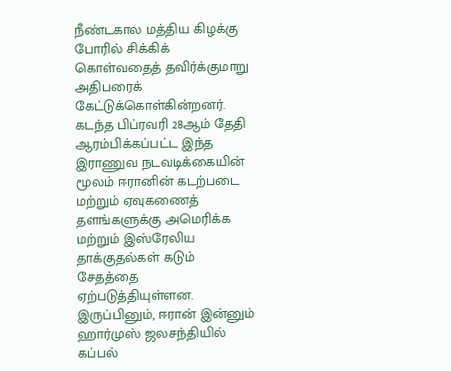நீண்டகால மத்திய கிழக்கு போரில் சிக்கிக் கொள்வதைத் தவிர்க்குமாறு அதிபரைக் கேட்டுக்கொள்கின்றனர்.
கடந்த பிப்ரவரி 28ஆம் தேதி ஆரம்பிக்கப்பட்ட இந்த இராணுவ நடவடிக்கையின் மூலம் ஈரானின் கடற்படை மற்றும் ஏவுகணைத் தளங்களுக்கு அமெரிக்க மற்றும் இஸ்ரேலிய தாக்குதல்கள் கடும் சேதத்தை ஏற்படுத்தியுள்ளன. இருப்பினும், ஈரான் இன்னும் ஹார்முஸ் ஜலசந்தியில் கப்பல்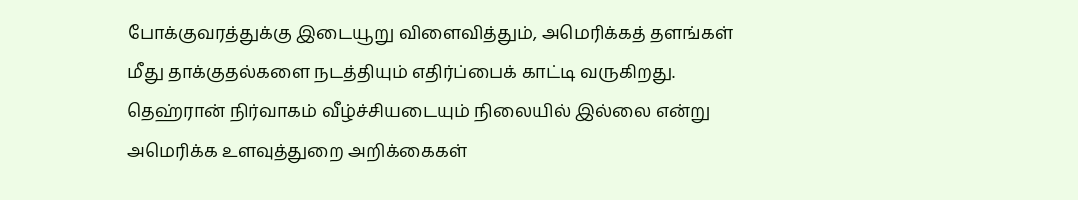போக்குவரத்துக்கு இடையூறு விளைவித்தும், அமெரிக்கத் தளங்கள் மீது தாக்குதல்களை நடத்தியும் எதிர்ப்பைக் காட்டி வருகிறது.
தெஹ்ரான் நிர்வாகம் வீழ்ச்சியடையும் நிலையில் இல்லை என்று அமெரிக்க உளவுத்துறை அறிக்கைகள்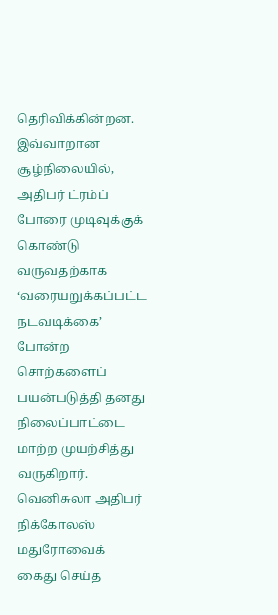தெரிவிக்கின்றன. இவ்வாறான சூழ்நிலையில், அதிபர் ட்ரம்ப் போரை முடிவுக்குக் கொண்டு வருவதற்காக ‘வரையறுக்கப்பட்ட நடவடிக்கை’ போன்ற சொற்களைப் பயன்படுத்தி தனது நிலைப்பாட்டை மாற்ற முயற்சித்து வருகிறார்.
வெனிசுலா அதிபர் நிக்கோலஸ் மதுரோவைக் கைது செய்த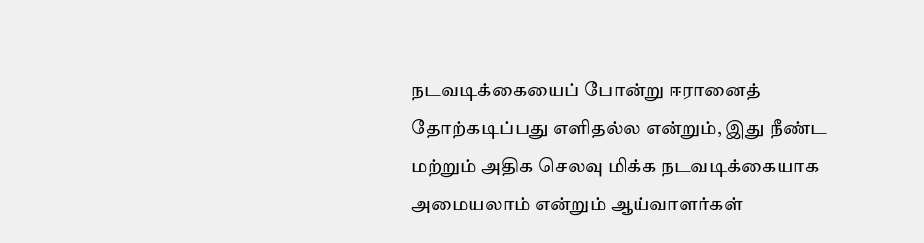நடவடிக்கையைப் போன்று ஈரானைத் தோற்கடிப்பது எளிதல்ல என்றும், இது நீண்ட மற்றும் அதிக செலவு மிக்க நடவடிக்கையாக அமையலாம் என்றும் ஆய்வாளர்கள்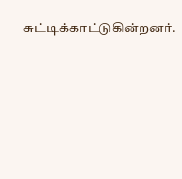சுட்டிக்காட்டுகின்றனர்.